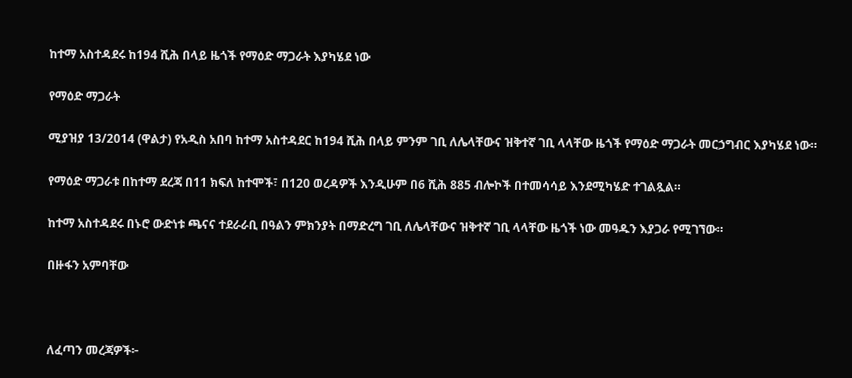ከተማ አስተዳደሩ ከ194 ሺሕ በላይ ዜጎች የማዕድ ማጋራት እያካሄደ ነው

የማዕድ ማጋራት

ሚያዝያ 13/2014 (ዋልታ) የአዲስ አበባ ከተማ አስተዳደር ከ194 ሺሕ በላይ ምንም ገቢ ለሌላቸውና ዝቅተኛ ገቢ ላላቸው ዜጎች የማዕድ ማጋራት መርኃግብር እያካሄደ ነው።

የማዕድ ማጋራቱ በከተማ ደረጃ በ11 ክፍለ ከተሞች፣ በ120 ወረዳዎች እንዲሁም በ6 ሺሕ 885 ብሎኮች በተመሳሳይ እንደሚካሄድ ተገልጿል።

ከተማ አስተዳደሩ በኑሮ ውድነቱ ጫናና ተደራራቢ በዓልን ምክንያት በማድረግ ገቢ ለሌላቸውና ዝቅተኛ ገቢ ላላቸው ዜጎች ነው መዓዱን እያጋራ የሚገኘው።

በዙፋን አምባቸው



ለፈጣን መረጃዎች፦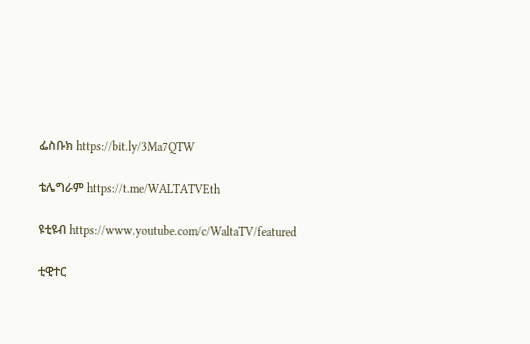ፌስቡክ https://bit.ly/3Ma7QTW

ቴሌግራም https://t.me/WALTATVEth

ዩቲዩብ https://www.youtube.com/c/WaltaTV/featured

ቲዊተር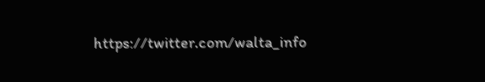https://twitter.com/walta_info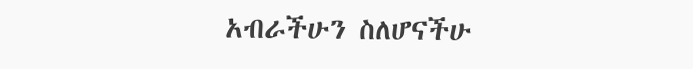አብራችሁን ስለሆናችሁ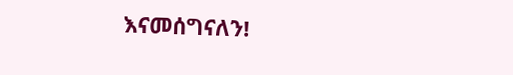እናመሰግናለን!